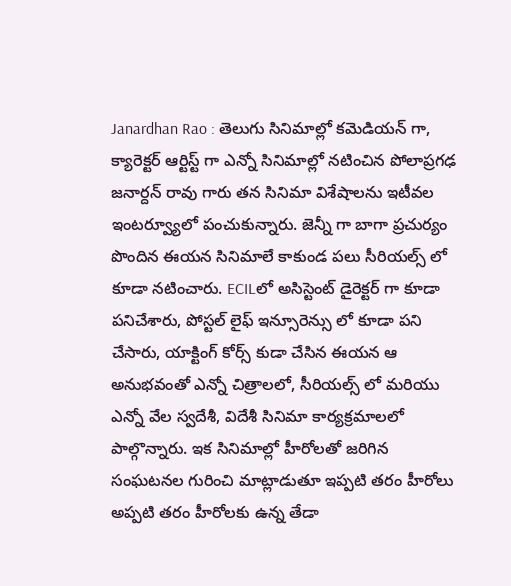Janardhan Rao : తెలుగు సినిమాల్లో కమెడియన్ గా, క్యారెక్టర్ ఆర్టిస్ట్ గా ఎన్నో సినిమాల్లో నటించిన పోలాప్రగఢ జనార్దన్ రావు గారు తన సినిమా విశేషాలను ఇటీవల ఇంటర్వ్యూలో పంచుకున్నారు. జెన్నీ గా బాగా ప్రచుర్యం పొందిన ఈయన సినిమాలే కాకుండ పలు సీరియల్స్ లో కూడా నటించారు. ECILలో అసిస్టెంట్ డైరెక్టర్ గా కూడా పనిచేశారు, పోస్టల్ లైఫ్ ఇన్సూరెన్సు లో కూడా పని చేసారు, యాక్టింగ్ కోర్స్ కుడా చేసిన ఈయన ఆ అనుభవంతో ఎన్నో చిత్రాలలో, సీరియల్స్ లో మరియు ఎన్నో వేల స్వదేశీ, విదేశీ సినిమా కార్యక్రమాలలో పాల్గొన్నారు. ఇక సినిమాల్లో హీరోలతో జరిగిన సంఘటనల గురించి మాట్లాడుతూ ఇప్పటి తరం హీరోలు అప్పటి తరం హీరోలకు ఉన్న తేడా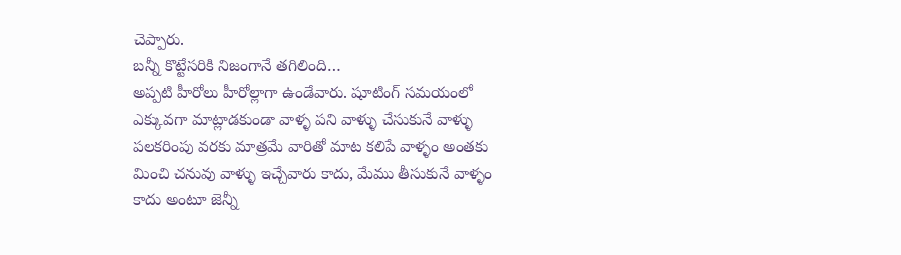చెప్పారు.
బన్నీ కొట్టేసరికి నిజంగానే తగిలింది…
అప్పటి హీరోలు హీరోల్లాగా ఉండేవారు. షూటింగ్ సమయంలో ఎక్కువగా మాట్లాడకుండా వాళ్ళ పని వాళ్ళు చేసుకునే వాళ్ళు పలకరింపు వరకు మాత్రమే వారితో మాట కలిపే వాళ్ళం అంతకు మించి చనువు వాళ్ళు ఇచ్చేవారు కాదు, మేము తీసుకునే వాళ్ళం కాదు అంటూ జెన్నీ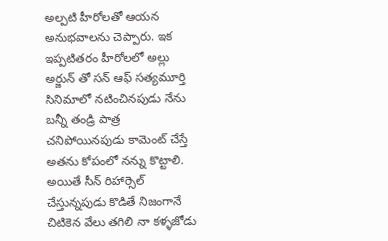అల్పటి హీరోలతో ఆయన అనుభవాలను చెప్పారు. ఇక ఇప్పటితరం హీరోలలో అల్లు అర్జున్ తో సన్ ఆఫ్ సత్యమూర్తి సినిమాలో నటించినపుడు నేను బన్నీ తండ్రి పాత్ర చనిపోయినపుడు కామెంట్ చేస్తే అతను కోపంలో నన్ను కొట్టాలి. అయితే సీన్ రిహార్సెల్ చేస్తున్నపుడు కొడితే నిజంగానే చిటికెన వేలు తగిలి నా కళ్ళజోడు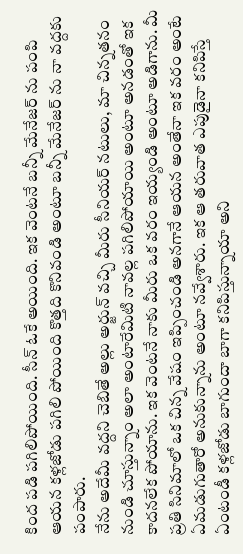కింద పడి పగిలిపోయింది. సీన్ ఓకే అయింది. ఇక వెంటనే బన్నీ మేనేజర్ ను పంపి ఆయన కళ్లజోడు పగిలి పోయింది కొత్తది కొనివండి అంటూ బన్నీ మేనేజర్ ను నా వద్దకు పంపారు.
నేను అదేమీ వద్దని చెబితే అల్లు అర్జున్ వచ్చి మీరు సీనియర్ నటులు, మా చిన్నతనం నుండి చూస్తున్నాం అలా అంటారేమిటి నావల్ల పగిలిపోయాయి అంటూ అనడంతో ఇక కాదనలేక పోయాను. ఇక వెంటనే నాకు మీరు ఒక వరం ఇయ్యండి అంటూ అడిగాను. మీ ప్రతి సినిమాలో ఒక చిన్న వేషం ఇప్పించండి అనగానే ఆయన అంతేనా ఇక వరం అంటే ఏమడుగుతారో అనుకున్నాను అంటూ నవ్వేశారు. ఇక ఆ తరువాత ఎపుడైనా కనిపిస్తే ఏంటండీ కళ్లజోడు బాగుందా బాగా కనిపిస్తున్నాయా అని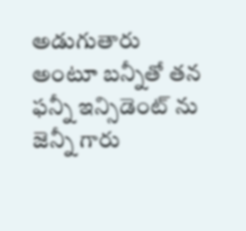అడుగుతారు అంటూ బన్నీతో తన ఫన్నీ ఇన్సిడెంట్ ను జెన్నీ గారు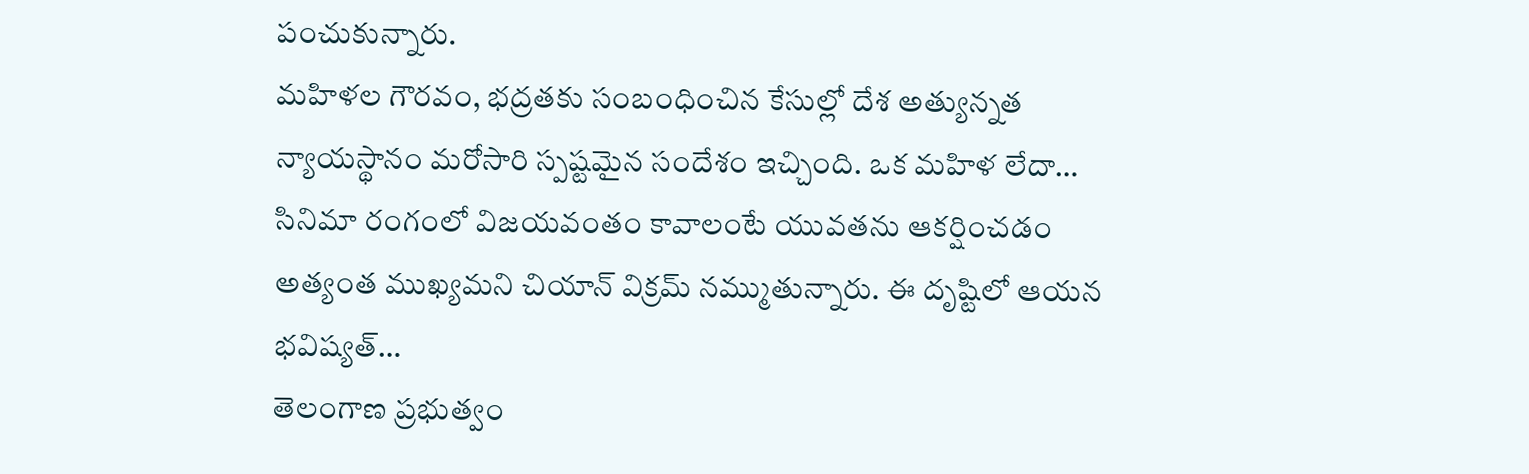పంచుకున్నారు.
మహిళల గౌరవం, భద్రతకు సంబంధించిన కేసుల్లో దేశ అత్యున్నత న్యాయస్థానం మరోసారి స్పష్టమైన సందేశం ఇచ్చింది. ఒక మహిళ లేదా…
సినిమా రంగంలో విజయవంతం కావాలంటే యువతను ఆకర్షించడం అత్యంత ముఖ్యమని చియాన్ విక్రమ్ నమ్ముతున్నారు. ఈ దృష్టిలో ఆయన భవిష్యత్…
తెలంగాణ ప్రభుత్వం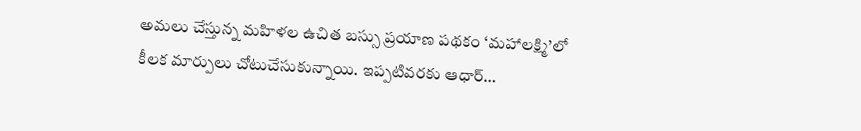అమలు చేస్తున్న మహిళల ఉచిత బస్సు ప్రయాణ పథకం ‘మహాలక్ష్మి’లో కీలక మార్పులు చోటుచేసుకున్నాయి. ఇప్పటివరకు ఆధార్…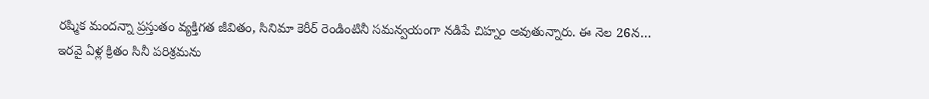రష్మిక మందన్నా ప్రస్తుతం వ్యక్తిగత జీవితం, సినిమా కెరీర్ రెండింటినీ సమన్వయంగా నడిపే చిహ్నం అవుతున్నారు. ఈ నెల 26న…
ఇరవై ఏళ్ల క్రితం సినీ పరిశ్రమను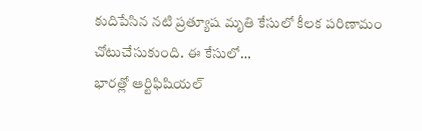కుదిపేసిన నటి ప్రత్యూష మృతి కేసులో కీలక పరిణామం చోటుచేసుకుంది. ఈ కేసులో…
భారత్లో ఆర్టిఫిషియల్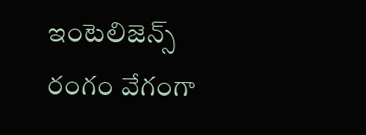ఇంటెలిజెన్స్ రంగం వేగంగా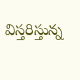విస్తరిస్తున్న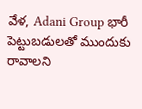వేళ, Adani Group భారీ పెట్టుబడులతో ముందుకు రావాలని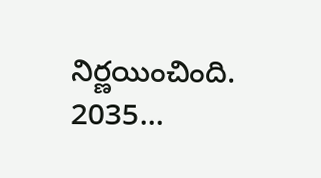నిర్ణయించింది. 2035…